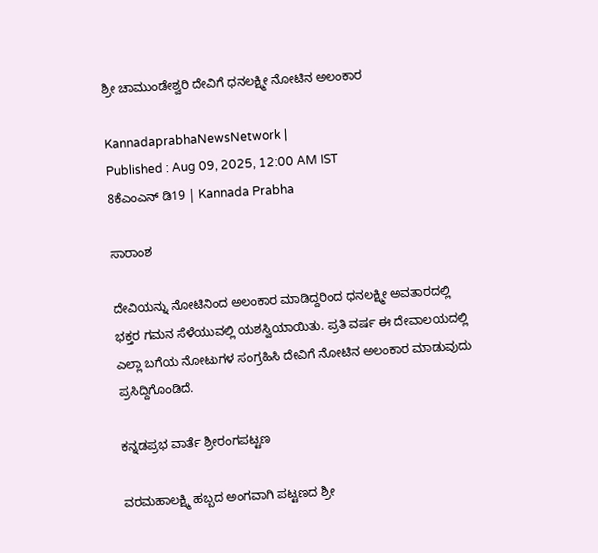ಶ್ರೀ ಚಾಮುಂಡೇಶ್ವರಿ ದೇವಿಗೆ ಧನಲಕ್ಷ್ಮೀ ನೋಟಿನ ಅಲಂಕಾರ

KannadaprabhaNewsNetwork |
Published : Aug 09, 2025, 12:00 AM IST
8ಕೆಎಂಎನ್ ಡಿ19 | Kannada Prabha

ಸಾರಾಂಶ

ದೇವಿಯನ್ನು ನೋಟಿನಿಂದ ಅಲಂಕಾರ ಮಾಡಿದ್ದರಿಂದ ಧನಲಕ್ಷ್ಮೀ ಅವತಾರದಲ್ಲಿ ಭಕ್ತರ ಗಮನ ಸೆಳೆಯುವಲ್ಲಿ ಯಶಸ್ವಿಯಾಯಿತು. ಪ್ರತಿ ವರ್ಷ ಈ ದೇವಾಲಯದಲ್ಲಿ ಎಲ್ಲಾ ಬಗೆಯ ನೋಟುಗಳ ಸಂಗ್ರಹಿಸಿ ದೇವಿಗೆ ನೋಟಿನ ಅಲಂಕಾರ ಮಾಡುವುದು ಪ್ರಸಿದ್ದಿಗೊಂಡಿದೆ.

ಕನ್ನಡಪ್ರಭ ವಾರ್ತೆ ಶ್ರೀರಂಗಪಟ್ಟಣ

ವರಮಹಾಲಕ್ಷ್ಮಿ ಹಬ್ಬದ ಅಂಗವಾಗಿ ಪಟ್ಟಣದ ಶ್ರೀ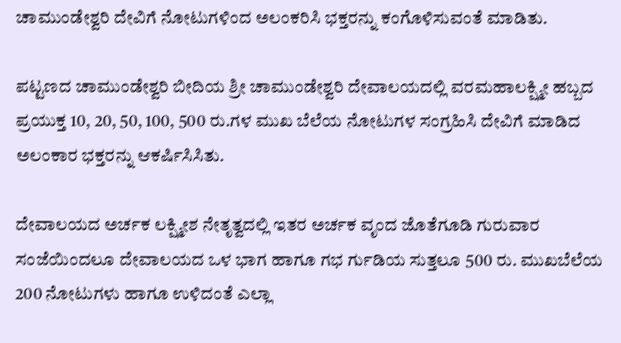ಚಾಮುಂಡೇಶ್ವರಿ ದೇವಿಗೆ ನೋಟುಗಳಿಂದ ಅಲಂಕರಿಸಿ ಭಕ್ತರನ್ನು ಕಂಗೊಳಿಸುವಂತೆ ಮಾಡಿತು.

ಪಟ್ಟಣದ ಚಾಮುಂಡೇಶ್ವರಿ ಬೀದಿಯ ಶ್ರೀ ಚಾಮುಂಡೇಶ್ವರಿ ದೇವಾಲಯದಲ್ಲಿ ವರಮಹಾಲಕ್ಷ್ಮೀ ಹಬ್ಬದ ಪ್ರಯುಕ್ತ 10, 20, 50, 100, 500 ರು.ಗಳ ಮುಖ ಬೆಲೆಯ ನೋಟುಗಳ ಸಂಗ್ರಹಿಸಿ ದೇವಿಗೆ ಮಾಡಿದ ಅಲಂಕಾರ ಭಕ್ತರನ್ನು ಆಕರ್ಷಿಸಿಸಿತು.

ದೇವಾಲಯದ ಅರ್ಚಕ ಲಕ್ಷ್ಮೀಶ ನೇತೃತ್ವದಲ್ಲಿ ಇತರ ಅರ್ಚಕ ವೃಂದ ಜೊತೆಗೂಡಿ ಗುರುವಾರ ಸಂಜೆಯಿಂದಲೂ ದೇವಾಲಯದ ಒಳ ಭಾಗ ಹಾಗೂ ಗಭ ರ್ಗುಡಿಯ ಸುತ್ತಲೂ 500 ರು. ಮುಖಬೆಲೆಯ 200 ನೋಟುಗಳು ಹಾಗೂ ಉಳಿದಂತೆ ಎಲ್ಲಾ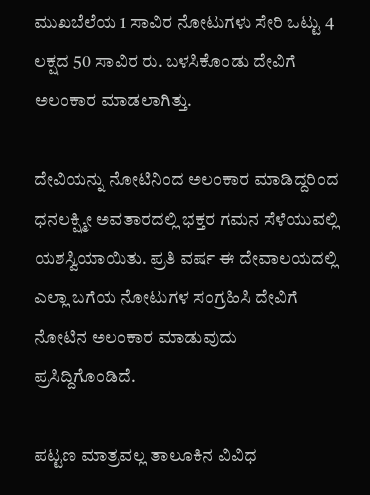ಮುಖಬೆಲೆಯ 1 ಸಾವಿರ ನೋಟುಗಳು ಸೇರಿ ಒಟ್ಟು 4 ಲಕ್ಷದ 50 ಸಾವಿರ ರು. ಬಳಸಿಕೊಂಡು ದೇವಿಗೆ ಅಲಂಕಾರ ಮಾಡಲಾಗಿತ್ತು.

ದೇವಿಯನ್ನು ನೋಟಿನಿಂದ ಅಲಂಕಾರ ಮಾಡಿದ್ದರಿಂದ ಧನಲಕ್ಷ್ಮೀ ಅವತಾರದಲ್ಲಿ ಭಕ್ತರ ಗಮನ ಸೆಳೆಯುವಲ್ಲಿ ಯಶಸ್ವಿಯಾಯಿತು. ಪ್ರತಿ ವರ್ಷ ಈ ದೇವಾಲಯದಲ್ಲಿ ಎಲ್ಲಾ ಬಗೆಯ ನೋಟುಗಳ ಸಂಗ್ರಹಿಸಿ ದೇವಿಗೆ ನೋಟಿನ ಅಲಂಕಾರ ಮಾಡುವುದು ಪ್ರಸಿದ್ದಿಗೊಂಡಿದೆ.

ಪಟ್ಟಣ ಮಾತ್ರವಲ್ಲ ತಾಲೂಕಿನ ವಿವಿಧ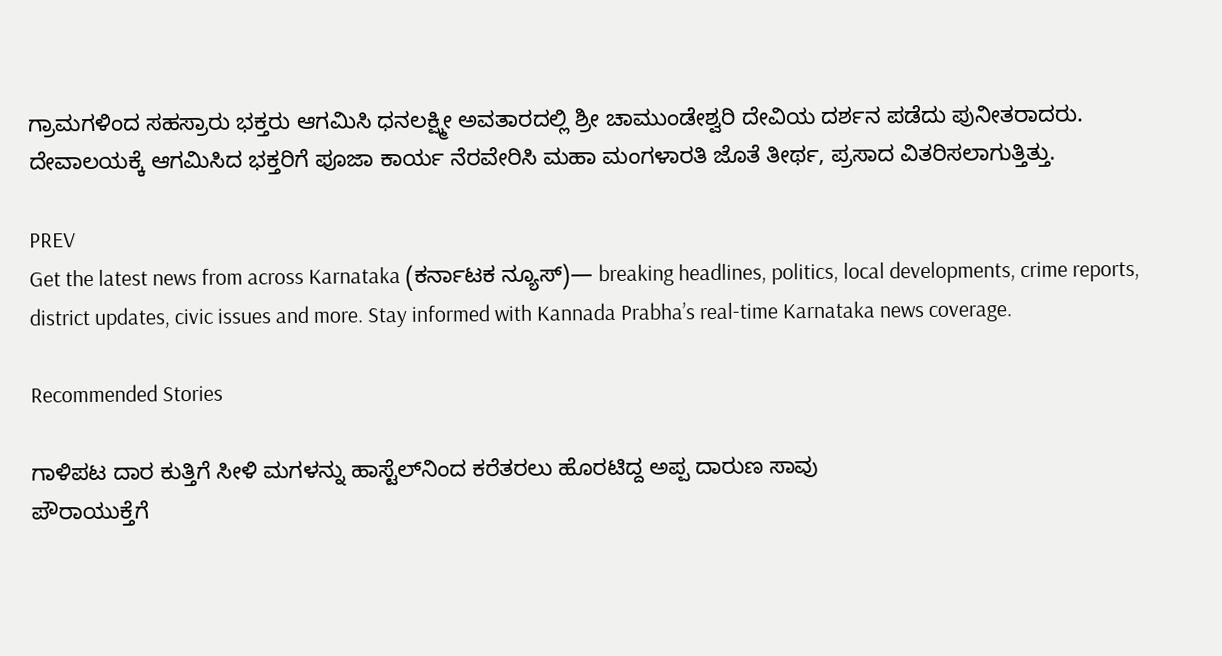ಗ್ರಾಮಗಳಿಂದ ಸಹಸ್ರಾರು ಭಕ್ತರು ಆಗಮಿಸಿ ಧನಲಕ್ಷ್ಮೀ ಅವತಾರದಲ್ಲಿ ಶ್ರೀ ಚಾಮುಂಡೇಶ್ವರಿ ದೇವಿಯ ದರ್ಶನ ಪಡೆದು ಪುನೀತರಾದರು. ದೇವಾಲಯಕ್ಕೆ ಆಗಮಿಸಿದ ಭಕ್ತರಿಗೆ ಪೂಜಾ ಕಾರ್ಯ ನೆರವೇರಿಸಿ ಮಹಾ ಮಂಗಳಾರತಿ ಜೊತೆ ತೀರ್ಥ, ಪ್ರಸಾದ ವಿತರಿಸಲಾಗುತ್ತಿತ್ತು.

PREV
Get the latest news from across Karnataka (ಕರ್ನಾಟಕ ನ್ಯೂಸ್)— breaking headlines, politics, local developments, crime reports, district updates, civic issues and more. Stay informed with Kannada Prabha’s real‑time Karnataka news coverage.

Recommended Stories

ಗಾಳಿಪಟ ದಾರ ಕುತ್ತಿಗೆ ಸೀಳಿ ಮಗಳನ್ನು ಹಾಸ್ಟೆಲ್‌ನಿಂದ ಕರೆತರಲು ಹೊರಟಿದ್ದ ಅಪ್ಪ ದಾರುಣ ಸಾವು
ಪೌರಾಯುಕ್ತೆಗೆ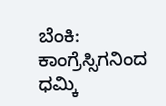ಬೆಂಕಿ: ಕಾಂಗ್ರೆಸ್ಸಿಗನಿಂದ ಧಮ್ಕಿ